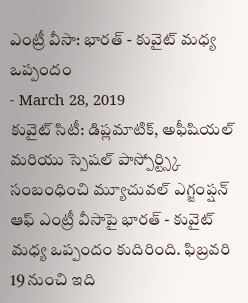ఎంట్రీ వీసా: భారత్ - కువైట్ మధ్య ఒప్పందం
- March 28, 2019
కువైట్ సిటీ: డిప్లమాటిక్, అఫీషియల్ మరియు స్పెషల్ పాస్పోర్ట్స్కి సంబంధించి మ్యూచువల్ ఎగ్జంప్షన్ ఆఫ్ ఎంట్రీ వీసాపై భారత్ - కువైట్ మధ్య ఒప్పందం కుదిరింది. ఫిబ్రవరి 19 నుంచి ఇది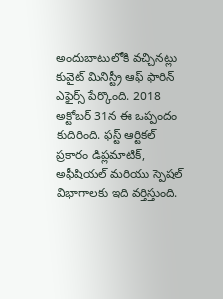అందుబాటులోకి వచ్చినట్లు కువైట్ మినిస్ట్రీ ఆఫ్ ఫారిన్ ఎఫైర్స్ పేర్కొంది. 2018 అక్టోబర్ 31న ఈ ఒప్పందం కుదిరింది. ఫస్ట్ ఆర్టికల్ ప్రకారం డిప్లమాటిక్, అఫీషియల్ మరియు స్పెషల్ విభాగాలకు ఇది వర్తిస్తుంది.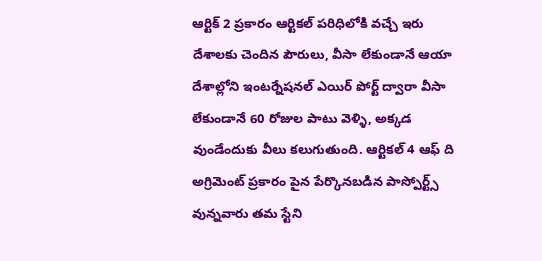ఆర్టిక్ 2 ప్రకారం ఆర్టికల్ పరిధిలోకి వచ్చే ఇరు దేశాలకు చెందిన పౌరులు, వీసా లేకుండానే ఆయా దేశాల్లోని ఇంటర్నేషనల్ ఎయిర్ పోర్ట్ ద్వారా వీసా లేకుండానే 60 రోజుల పాటు వెళ్ళి, అక్కడ వుండేందుకు వీలు కలుగుతుంది. ఆర్టికల్ 4 ఆఫ్ ది అగ్రిమెంట్ ప్రకారం పైన పేర్కొనబడిన పాస్పోర్ట్స్ వున్నవారు తమ స్టేని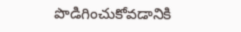పొడిగించుకోవడానికి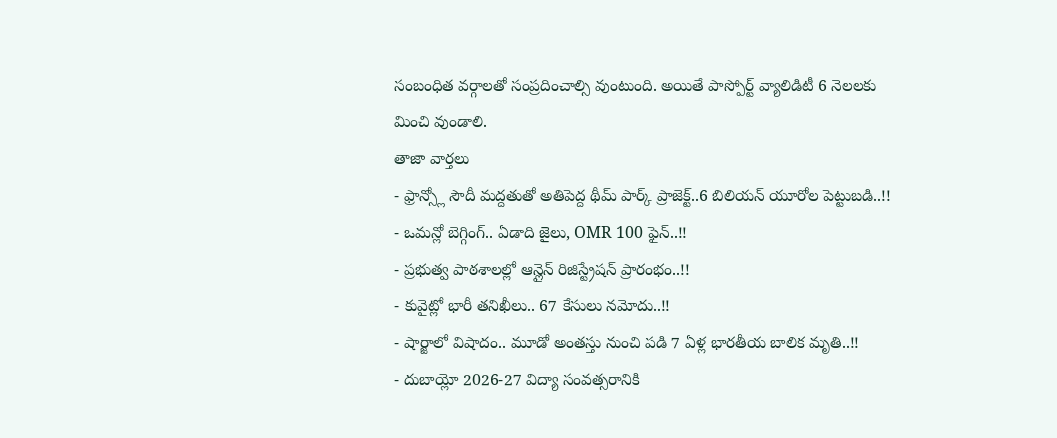సంబంధిత వర్గాలతో సంప్రదించాల్సి వుంటుంది. అయితే పాస్పోర్ట్ వ్యాలిడిటీ 6 నెలలకు మించి వుండాలి.
తాజా వార్తలు
- ఫ్రాన్స్లో సౌదీ మద్దతుతో అతిపెద్ద థీమ్ పార్క్ ప్రాజెక్ట్..6 బిలియన్ యూరోల పెట్టుబడి..!!
- ఒమన్లో బెగ్గింగ్.. ఏడాది జైలు, OMR 100 ఫైన్..!!
- ప్రభుత్వ పాఠశాలల్లో ఆన్లైన్ రిజిస్ట్రేషన్ ప్రారంభం..!!
- కువైట్లో భారీ తనిఖీలు.. 67 కేసులు నమోదు..!!
- షార్జాలో విషాదం.. మూడో అంతస్తు నుంచి పడి 7 ఏళ్ల భారతీయ బాలిక మృతి..!!
- దుబాయ్లో 2026-27 విద్యా సంవత్సరానికి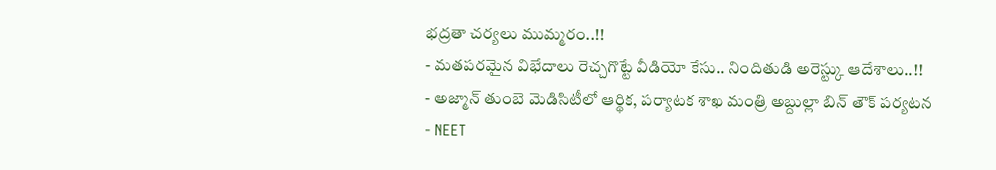భద్రతా చర్యలు ముమ్మరం..!!
- మతపరమైన విభేదాలు రెచ్చగొట్టే వీడియో కేసు.. నిందితుడి అరెస్ట్కు ఆదేశాలు..!!
- అజ్మాన్ తుంబె మెడిసిటీలో ఆర్థిక, పర్యాటక శాఖ మంత్రి అబ్దుల్లా బిన్ తౌక్ పర్యటన
- NEET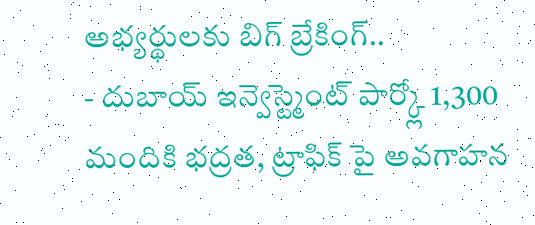అభ్యర్థులకు బిగ్ బ్రేకింగ్..
- దుబాయ్ ఇన్వెస్ట్మెంట్ పార్క్లో 1,300 మందికి భద్రత, ట్రాఫిక్ పై అవగాహన